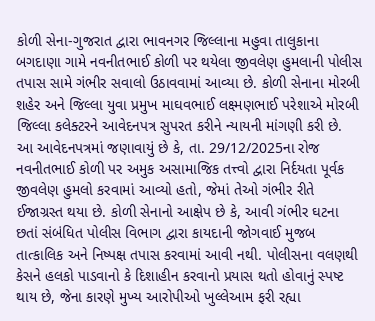કોળી સેના-ગુજરાત દ્વારા ભાવનગર જિલ્લાના મહુવા તાલુકાના બગદાણા ગામે નવનીતભાઈ કોળી પર થયેલા જીવલેણ હુમલાની પોલીસ તપાસ સામે ગંભીર સવાલો ઉઠાવવામાં આવ્યા છે. કોળી સેનાના મોરબી શહેર અને જિલ્લા યુવા પ્રમુખ માઘવભાઈ લક્ષ્મણભાઈ પરેશાએ મોરબી જિલ્લા કલેક્ટરને આવેદનપત્ર સુપરત કરીને ન્યાયની માંગણી કરી છે.
આ આવેદનપત્રમાં જણાવાયું છે કે, તા. 29/12/2025ના રોજ નવનીતભાઈ કોળી પર અમુક અસામાજિક તત્ત્વો દ્વારા નિર્દયતા પૂર્વક જીવલેણ હુમલો કરવામાં આવ્યો હતો, જેમાં તેઓ ગંભીર રીતે ઈજાગ્રસ્ત થયા છે. કોળી સેનાનો આક્ષેપ છે કે, આવી ગંભીર ઘટના છતાં સંબંધિત પોલીસ વિભાગ દ્વારા કાયદાની જોગવાઈ મુજબ તાત્કાલિક અને નિષ્પક્ષ તપાસ કરવામાં આવી નથી. પોલીસના વલણથી કેસને હલકો પાડવાનો કે દિશાહીન કરવાનો પ્રયાસ થતો હોવાનું સ્પષ્ટ થાય છે, જેના કારણે મુખ્ય આરોપીઓ ખુલ્લેઆમ ફરી રહ્યા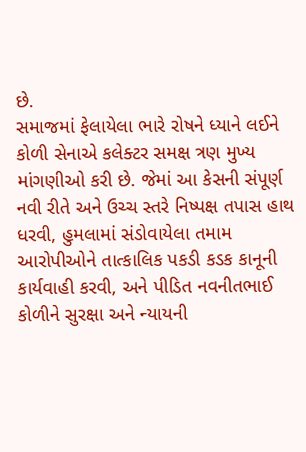છે.
સમાજમાં ફેલાયેલા ભારે રોષને ધ્યાને લઈને કોળી સેનાએ કલેક્ટર સમક્ષ ત્રણ મુખ્ય માંગણીઓ કરી છે. જેમાં આ કેસની સંપૂર્ણ નવી રીતે અને ઉચ્ચ સ્તરે નિષ્પક્ષ તપાસ હાથ ધરવી, હુમલામાં સંડોવાયેલા તમામ આરોપીઓને તાત્કાલિક પકડી કડક કાનૂની કાર્યવાહી કરવી, અને પીડિત નવનીતભાઈ કોળીને સુરક્ષા અને ન્યાયની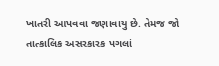ખાતરી આપવવા જણાવાયુ છે. તેમજ જો તાત્કાલિક અસરકારક પગલાં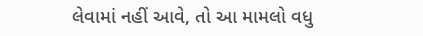લેવામાં નહીં આવે, તો આ મામલો વધુ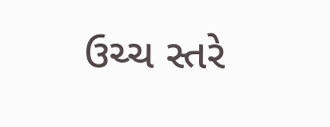ઉચ્ચ સ્તરે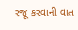રજૂ કરવાની વાત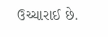ઉચ્ચારાઈ છે.